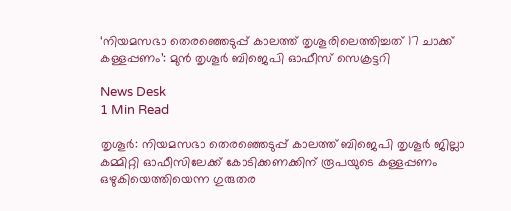‘നിയമസഭാ തെരഞ്ഞെടുപ്പ് കാലത്ത് തൃശൂരിലെത്തിച്ചത് 17 ചാക്ക് കള്ളപ്പണം’: മുൻ തൃശൂർ ബിജെപി ഓഫീസ് സെക്രട്ടറി

News Desk
1 Min Read

തൃശൂർ: നിയമസഭാ തെരഞ്ഞെടുപ്പ് കാലത്ത് ബിജെപി തൃശൂർ ജില്ലാ കമ്മിറ്റി ഓഫീസിലേക്ക് കോടിക്കണക്കിന് രൂപയുടെ കള്ളപ്പണം ഒഴുകിയെത്തിയെന്ന ഗുരുതര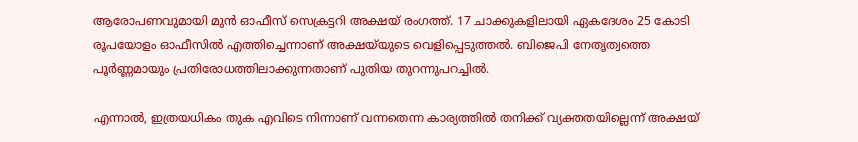ആരോപണവുമായി മുൻ ഓഫീസ് സെക്രട്ടറി അക്ഷയ് രംഗത്ത്. 17 ചാക്കുകളിലായി ഏകദേശം 25 കോടി രൂപയോളം ഓഫീസിൽ എത്തിച്ചെന്നാണ് അക്ഷയ്‍യുടെ വെളിപ്പെടുത്തൽ. ബിജെപി നേതൃത്വത്തെ പൂർണ്ണമായും പ്രതിരോധത്തിലാക്കുന്നതാണ് പുതിയ തുറന്നുപറച്ചിൽ.

എന്നാൽ, ഇത്രയധികം തുക എവിടെ നിന്നാണ് വന്നതെന്ന കാര്യത്തിൽ തനിക്ക് വ്യക്തതയില്ലെന്ന് അക്ഷയ്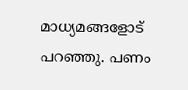മാധ്യമങ്ങളോട് പറഞ്ഞു. പണം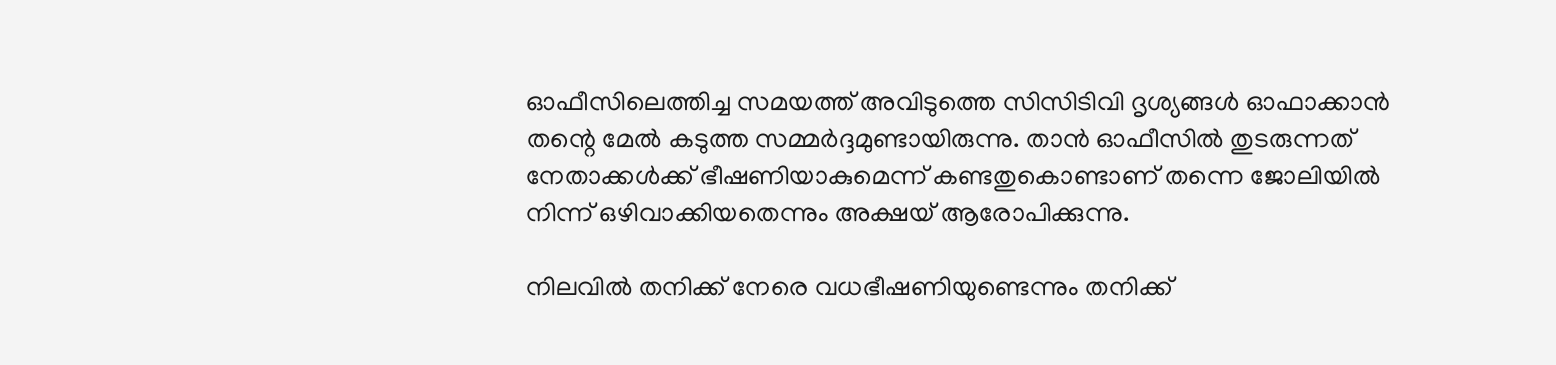ഓഫീസിലെത്തിച്ച സമയത്ത് അവിടുത്തെ സിസിടിവി ദൃശ്യങ്ങൾ ഓഫാക്കാൻ തന്റെ മേൽ കടുത്ത സമ്മർദ്ദമുണ്ടായിരുന്നു. താൻ ഓഫീസിൽ തുടരുന്നത് നേതാക്കൾക്ക് ഭീഷണിയാകുമെന്ന് കണ്ടതുകൊണ്ടാണ് തന്നെ ജോലിയിൽ നിന്ന് ഒഴിവാക്കിയതെന്നും അക്ഷയ് ആരോപിക്കുന്നു.

നിലവിൽ തനിക്ക് നേരെ വധഭീഷണിയുണ്ടെന്നും തനിക്ക്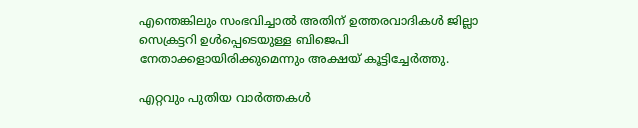എന്തെങ്കിലും സംഭവിച്ചാൽ അതിന് ഉത്തരവാദികൾ ജില്ലാ സെക്രട്ടറി ഉൾപ്പെടെയുള്ള ബിജെപി നേതാക്കളായിരിക്കുമെന്നും അക്ഷയ് കൂട്ടിച്ചേർത്തു.

എറ്റവും പുതിയ വാർത്തകൾ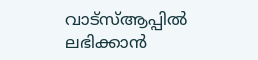വാട്സ്ആപ്പിൽ ലഭിക്കാൻ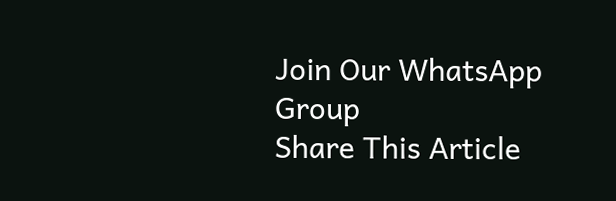Join Our WhatsApp Group
Share This Article